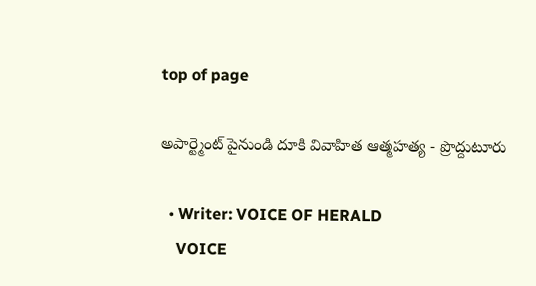top of page

అపార్ట్మెంట్ పైనుండి దూకి వివాహిత ఆత్మహత్య - ప్రొద్దుటూరు

  • Writer: VOICE OF HERALD
    VOICE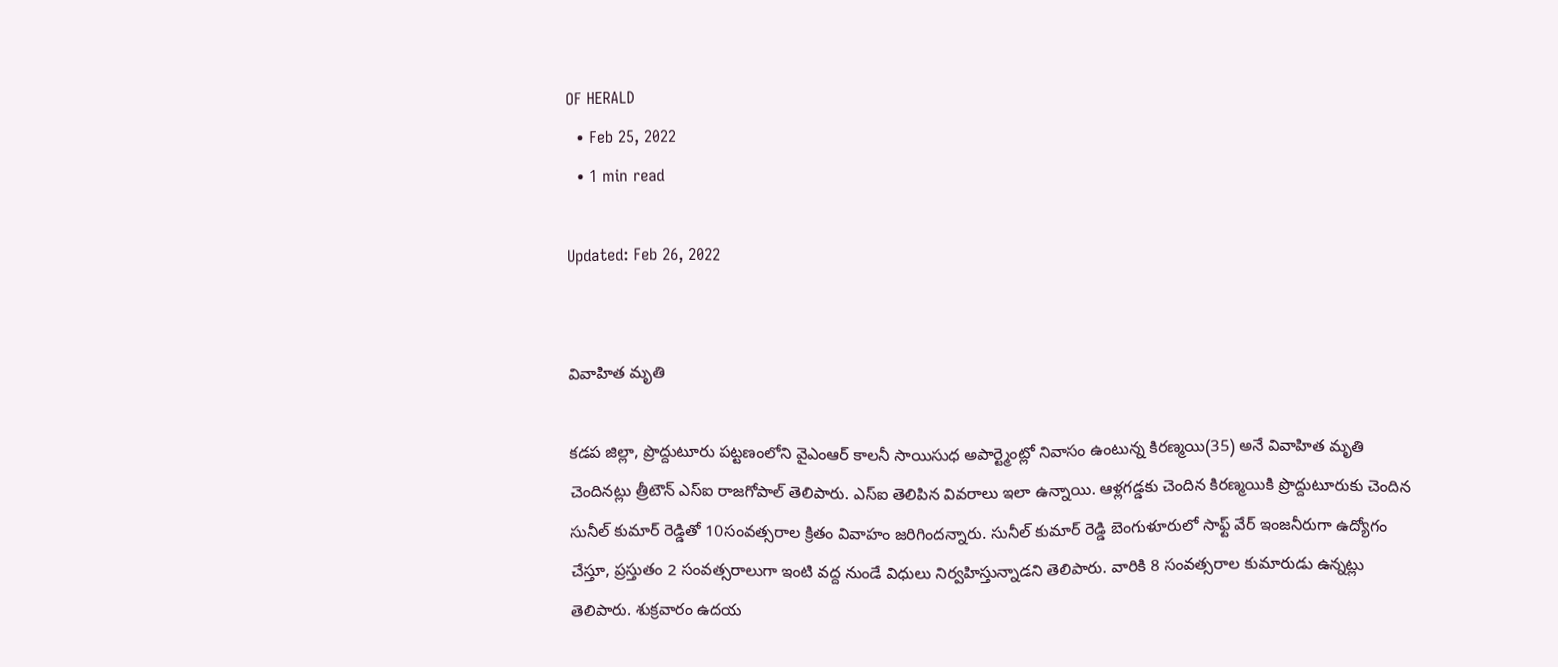OF HERALD
  • Feb 25, 2022
  • 1 min read

Updated: Feb 26, 2022


వివాహిత మృతి

కడప జిల్లా, ప్రొద్దుటూరు పట్టణంలోని వైఎంఆర్ కాలనీ సాయిసుధ అపార్ట్మెంట్లో నివాసం ఉంటున్న కిరణ్మయి(35) అనే వివాహిత మృతి చెందినట్లు త్రీటౌన్ ఎస్ఐ రాజగోపాల్ తెలిపారు. ఎస్ఐ తెలిపిన వివరాలు ఇలా ఉన్నాయి. ఆళ్లగడ్డకు చెందిన కిరణ్మయికి ప్రొద్దుటూరుకు చెందిన సునీల్ కుమార్ రెడ్డితో 10సంవత్సరాల క్రితం వివాహం జరిగిందన్నారు. సునీల్ కుమార్ రెడ్డి బెంగుళూరులో సాఫ్ట్ వేర్ ఇంజనీరుగా ఉద్యోగం చేస్తూ, ప్రస్తుతం 2 సంవత్సరాలుగా ఇంటి వద్ద నుండే విధులు నిర్వహిస్తున్నాడని తెలిపారు. వారికి 8 సంవత్సరాల కుమారుడు ఉన్నట్లు తెలిపారు. శుక్రవారం ఉదయ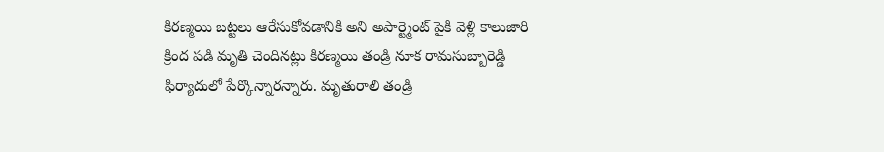కిరణ్మయి బట్టలు ఆరేసుకోవడానికి అని అపార్ట్మెంట్ పైకి వెళ్లి కాలుజారి క్రింద పడి మృతి చెందినట్లు కిరణ్మయి తండ్రి నూక రామసుబ్బారెడ్డి ఫిర్యాదులో పేర్కొన్నారన్నారు. మృతురాలి తండ్రి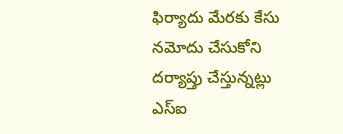ఫిర్యాదు మేరకు కేసు నమోదు చేసుకోని దర్యాప్తు చేస్తున్నట్లు ఎస్ఐ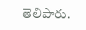తెలిపారు.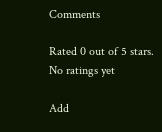Comments

Rated 0 out of 5 stars.
No ratings yet

Add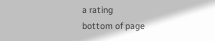a rating
bottom of page